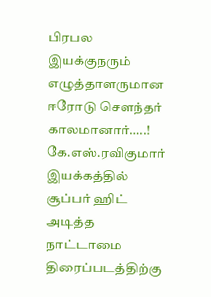பிரபல இயக்குநரும் எழுத்தாளருமான ஈரோடு சௌந்தர் காலமானார்…..!
கே.எஸ்.ரவிகுமார் இயக்கத்தில் சூப்பர் ஹிட் அடித்த நாட்டாமை திரைப்படத்திற்கு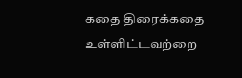கதை திரைக்கதை உள்ளிட்டவற்றை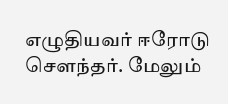எழுதியவர் ஈரோடு சௌந்தர். மேலும்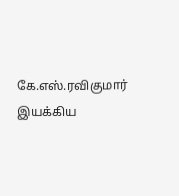கே.எஸ்.ரவிகுமார் இயக்கிய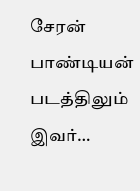சேரன் பாண்டியன் படத்திலும் இவர்…